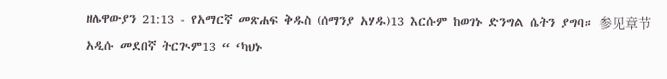ዘሌዋውያን 21:13 - የአማርኛ መጽሐፍ ቅዱስ (ሰማንያ አሃዱ)13 እርሱም ከወገኑ ድንግል ሴትን ያግባ። 参见章节አዲሱ መደበኛ ትርጒም13 “ ‘ካህኑ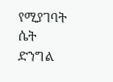የሚያገባት ሴት ድንግል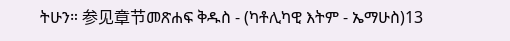ትሁን። 参见章节መጽሐፍ ቅዱስ - (ካቶሊካዊ እትም - ኤማሁስ)13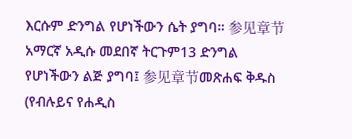እርሱም ድንግል የሆነችውን ሴት ያግባ። 参见章节አማርኛ አዲሱ መደበኛ ትርጉም13 ድንግል የሆነችውን ልጅ ያግባ፤ 参见章节መጽሐፍ ቅዱስ (የብሉይና የሐዲስ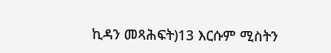ኪዳን መጻሕፍት)13 እርሱም ሚስትን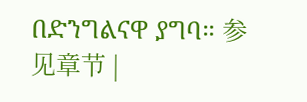በድንግልናዋ ያግባ። 参见章节 |